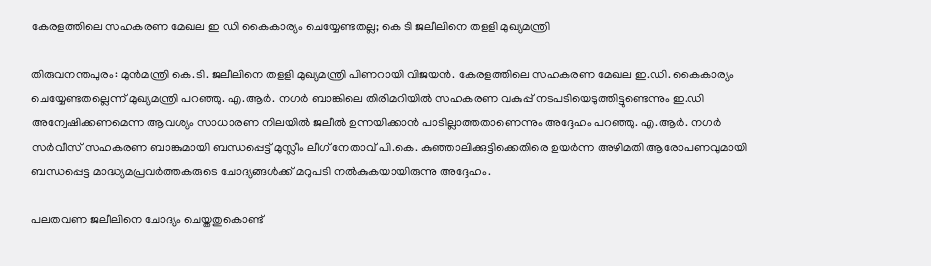കേരളത്തിലെ സഹകരണ മേഖല ഇ ഡി കൈകാര്യം ചെയ്യേണ്ടതല്ല; കെ ടി ജലീലിനെ തളളി മുഖ്യമന്ത്രി

തിരുവനന്തപുരം: മുൻമന്ത്രി കെ.ടി. ജലീലിനെ തളളി മുഖ്യമന്ത്രി പിണറായി വിജയൻ. കേരളത്തിലെ സഹകരണ മേഖല ഇ.ഡി. കൈകാര്യം ചെയ്യേണ്ടതല്ലെന്ന് മുഖ്യമന്ത്രി പറഞ്ഞു. എ.ആർ. നഗർ ബാങ്കിലെ തിരിമറിയിൽ സഹകരണ വകുപ്പ് നടപടിയെടുത്തിട്ടുണ്ടെന്നും ഇ.ഡി അന്വേഷിക്കണമെന്ന ആവശ്യം സാധാരണ നിലയിൽ ജലീൽ ഉന്നയിക്കാൻ പാടില്ലാത്തതാണെന്നും അദ്ദേഹം പറഞ്ഞു. എ.ആർ. നഗർ സർവീസ് സഹകരണ ബാങ്കുമായി ബന്ധപ്പെട്ട് മുസ്ലീം ലീഗ് നേതാവ് പി.കെ. കുഞ്ഞാലിക്കുട്ടിക്കെതിരെ ഉയർന്ന അഴിമതി ആരോപണവുമായി ബന്ധപ്പെട്ട മാദ്ധ്യമപ്രവർത്തകരുടെ ചോദ്യങ്ങൾക്ക് മറുപടി നൽകുകയായിരുന്നു അദ്ദേഹം.

പലതവണ ജലീലിനെ ചോദ്യം ചെയ്തതുകൊണ്ട്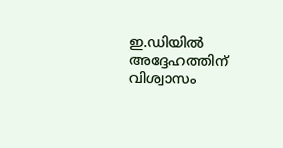ഇ.ഡിയിൽ അദ്ദേഹത്തിന് വിശ്വാസം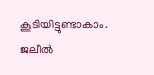കൂടിയിട്ടുണ്ടാകാം. ജലീൽ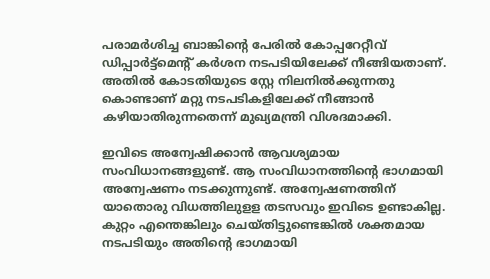പരാമർശിച്ച ബാങ്കിന്റെ പേരിൽ കോപ്പറേറ്റീവ് ഡിപ്പാർട്ട്‌മെന്റ് കർശന നടപടിയിലേക്ക് നീങ്ങിയതാണ്. അതിൽ കോടതിയുടെ സ്റ്റേ നിലനിൽക്കുന്നതു കൊണ്ടാണ് മറ്റു നടപടികളിലേക്ക് നീങ്ങാൻ കഴിയാതിരുന്നതെന്ന് മുഖ്യമന്ത്രി വിശദമാക്കി.

ഇവിടെ അന്വേഷിക്കാൻ ആവശ്യമായ സംവിധാനങ്ങളുണ്ട്. ആ സംവിധാനത്തിന്റെ ഭാഗമായി അന്വേഷണം നടക്കുന്നുണ്ട്. അന്വേഷണത്തിന് യാതൊരു വിധത്തിലുളള തടസവും ഇവിടെ ഉണ്ടാകില്ല. കുറ്റം എന്തെങ്കിലും ചെയ്തിട്ടുണ്ടെങ്കിൽ ശക്തമായ നടപടിയും അതിന്റെ ഭാഗമായി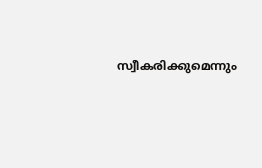സ്വീകരിക്കുമെന്നും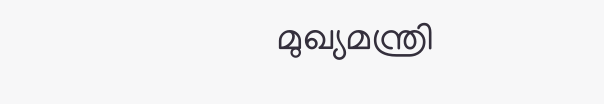മുഖ്യമന്ത്രി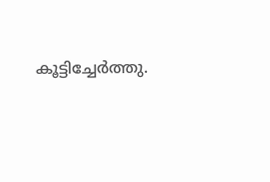കൂട്ടിച്ചേർത്തു.